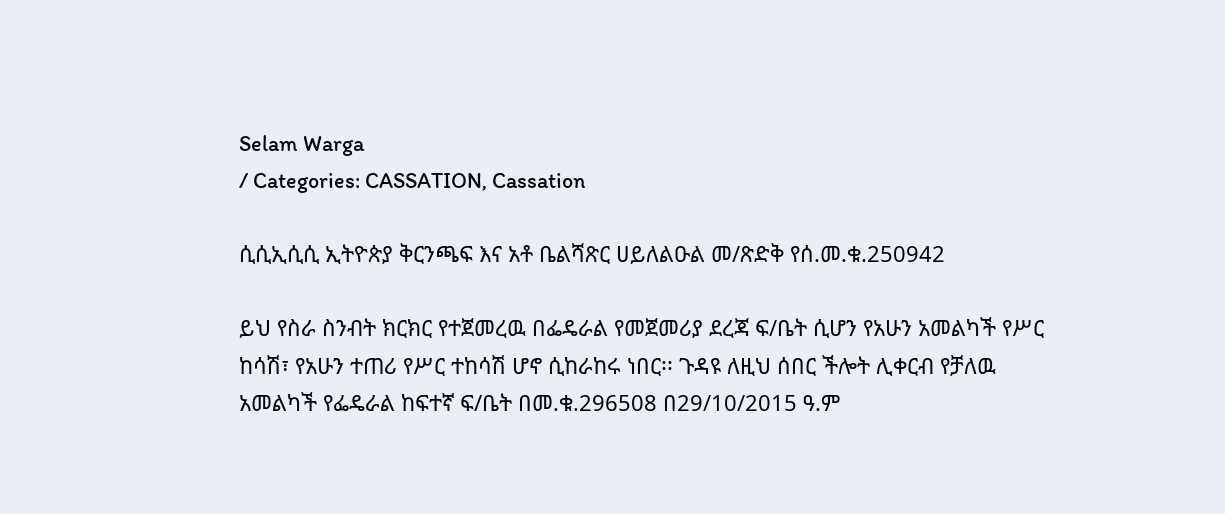Selam Warga
/ Categories: CASSATION, Cassation

ሲሲኢሲሲ ኢትዮጵያ ቅርንጫፍ እና አቶ ቤልሻጽር ሀይለልዑል መ/ጽድቅ የሰ.መ.ቁ.250942

ይህ የስራ ስንብት ክርክር የተጀመረዉ በፌዴራል የመጀመሪያ ደረጃ ፍ/ቤት ሲሆን የአሁን አመልካች የሥር ከሳሽ፣ የአሁን ተጠሪ የሥር ተከሳሽ ሆኖ ሲከራከሩ ነበር፡፡ ጉዳዩ ለዚህ ሰበር ችሎት ሊቀርብ የቻለዉ አመልካች የፌዴራል ከፍተኛ ፍ/ቤት በመ.ቁ.296508 በ29/10/2015 ዓ.ም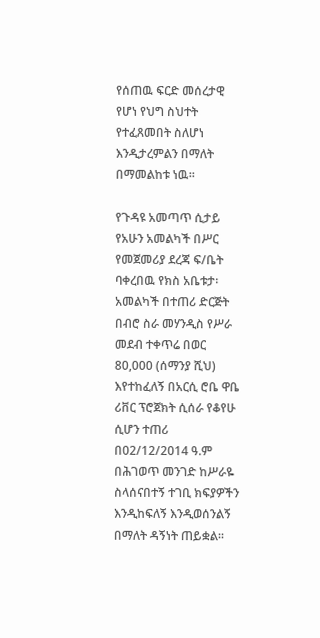የሰጠዉ ፍርድ መሰረታዊ የሆነ የህግ ስህተት የተፈጸመበት ስለሆነ እንዲታረምልን በማለት በማመልከቱ ነዉ፡፡

የጉዳዩ አመጣጥ ሲታይ የአሁን አመልካች በሥር የመጀመሪያ ደረጃ ፍ/ቤት ባቀረበዉ የክስ አቤቱታ፡ አመልካች በተጠሪ ድርጅት በብሮ ስራ መሃንዲስ የሥራ መደብ ተቀጥሬ በወር 80,000 (ሰማንያ ሺህ) እየተከፈለኝ በአርሲ ሮቤ ዋቤ ሪቨር ፕሮጀክት ሲሰራ የቆየሁ ሲሆን ተጠሪ በ02/12/2014 ዓ.ም በሕገወጥ መንገድ ከሥራዬ ስላሰናበተኝ ተገቢ ክፍያዎችን እንዲከፍለኝ እንዲወሰንልኝ በማለት ዳኝነት ጠይቋል፡፡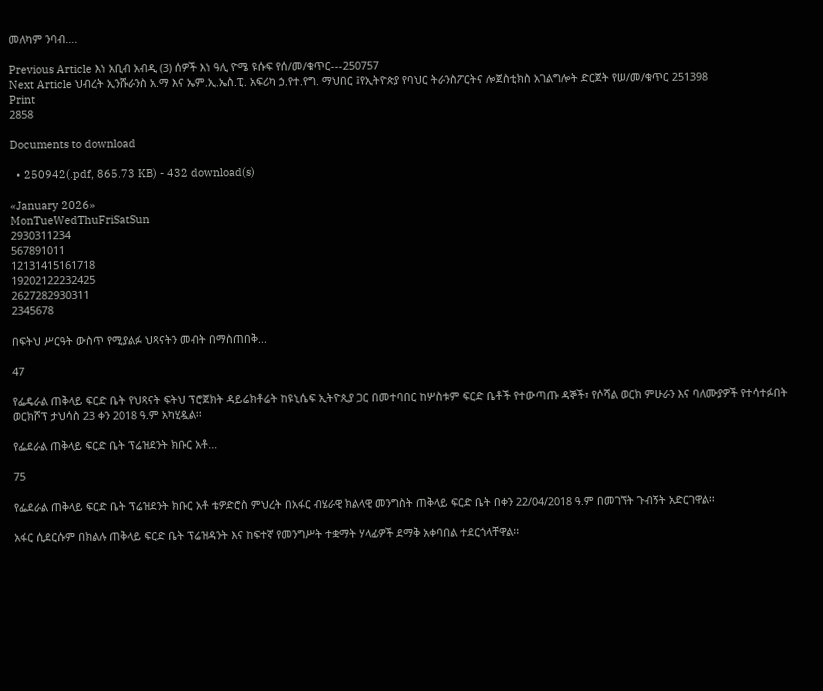መለካም ንባብ….

Previous Article እነ አቢብ አብዲ (3) ሰዎች እነ ዓሊ ዮሜ ዩሱፍ የሰ/መ/ቁጥር---250757
Next Article ህብረት ኢንሹራንስ አ.ማ እና ኤም.ኢ.ኤስ.ፒ. አፍሪካ ኃ.የተ.የግ. ማህበር ፤የኢትዮጵያ የባህር ትራንስፖርትና ሎጀስቲክስ አገልግሎት ድርጀት የሠ/መ/ቁጥር 251398
Print
2858

Documents to download

  • 250942(.pdf, 865.73 KB) - 432 download(s)

«January 2026»
MonTueWedThuFriSatSun
2930311234
567891011
12131415161718
19202122232425
2627282930311
2345678

በፍትህ ሥርዓት ውስጥ የሚያልፉ ህጻናትን መብት በማስጠበቅ...

47

የፌዴራል ጠቅላይ ፍርድ ቤት የህጻናት ፍትህ ፕሮጀክት ዳይሬክቶሬት ከዩኒሴፍ ኢትዮጲያ ጋር በመተባበር ከሦስቱም ፍርድ ቤቶች የተውጣጡ ዳኞች፣ የሶሻል ወርክ ምሁራን እና ባለሙያዎች የተሳተፉበት ወርክሾፕ ታህሳስ 23 ቀን 2018 ዓ.ም አካሂዷል፡፡

የፌደራል ጠቅላይ ፍርድ ቤት ፕሬዝደንት ክቡር አቶ...

75

የፌደራል ጠቅላይ ፍርድ ቤት ፕሬዝደንት ክቡር አቶ ቴዎድሮስ ምህረት በአፋር ብሄራዊ ክልላዊ መንግስት ጠቅላይ ፍርድ ቤት በቀን 22/04/2018 ዓ.ም በመገኘት ጉብኝት አድርገዋል፡፡

አፋር ሲደርሱም በክልሉ ጠቅላይ ፍርድ ቤት ፕሬዝዳንት እና ከፍተኛ የመንግሥት ተቋማት ሃላፊዎች ደማቅ አቀባበል ተደርጎላቸዋል፡፡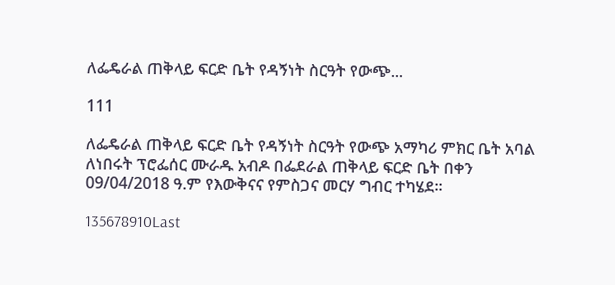ለፌዴራል ጠቅላይ ፍርድ ቤት የዳኝነት ስርዓት የውጭ...

111

ለፌዴራል ጠቅላይ ፍርድ ቤት የዳኝነት ስርዓት የውጭ አማካሪ ምክር ቤት አባል ለነበሩት ፕሮፌሰር ሙራዱ አብዶ በፌደራል ጠቅላይ ፍርድ ቤት በቀን 09/04/2018 ዓ.ም የእውቅናና የምስጋና መርሃ ግብር ተካሄደ፡፡

135678910Last